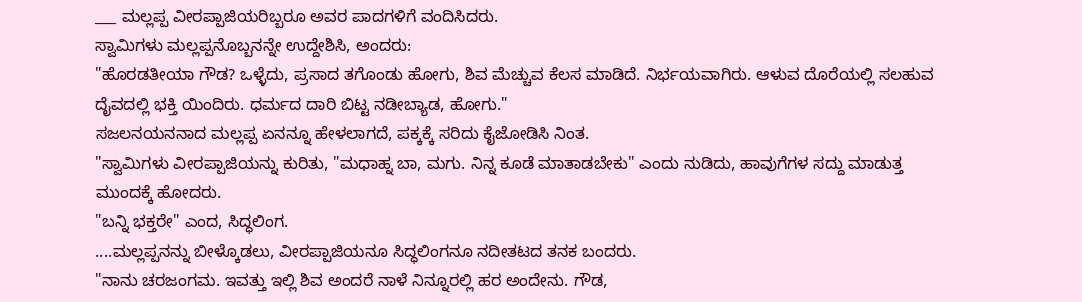___ ಮಲ್ಲಪ್ಪ ವೀರಪ್ಪಾಜಿಯರಿಬ್ಬರೂ ಅವರ ಪಾದಗಳಿಗೆ ವಂದಿಸಿದರು.
ಸ್ವಾಮಿಗಳು ಮಲ್ಲಪ್ಪನೊಬ್ಬನನ್ನೇ ಉದ್ದೇಶಿಸಿ, ಅಂದರು:
"ಹೊರಡತೀಯಾ ಗೌಡ? ಒಳ್ಳೆದು, ಪ್ರಸಾದ ತಗೊಂಡು ಹೋಗು, ಶಿವ ಮೆಚ್ಚುವ ಕೆಲಸ ಮಾಡಿದೆ. ನಿರ್ಭಯವಾಗಿರು. ಆಳುವ ದೊರೆಯಲ್ಲಿ ಸಲಹುವ ದೈವದಲ್ಲಿ ಭಕ್ತಿ ಯಿಂದಿರು. ಧರ್ಮದ ದಾರಿ ಬಿಟ್ಟ ನಡೀಬ್ಯಾಡ, ಹೋಗು."
ಸಜಲನಯನನಾದ ಮಲ್ಲಪ್ಪ ಏನನ್ನೂ ಹೇಳಲಾಗದೆ, ಪಕ್ಕಕ್ಕೆ ಸರಿದು ಕೈಜೋಡಿಸಿ ನಿಂತ.
"ಸ್ವಾಮಿಗಳು ವೀರಪ್ಪಾಜಿಯನ್ನು ಕುರಿತು, "ಮಧಾಹ್ನ ಬಾ, ಮಗು. ನಿನ್ನ ಕೂಡೆ ಮಾತಾಡಬೇಕು" ಎಂದು ನುಡಿದು, ಹಾವುಗೆಗಳ ಸದ್ದು ಮಾಡುತ್ತ ಮುಂದಕ್ಕೆ ಹೋದರು.
"ಬನ್ನಿ ಭಕ್ತರೇ" ಎಂದ, ಸಿದ್ಧಲಿಂಗ.
....ಮಲ್ಲಪ್ಪನನ್ನು ಬೀಳ್ಕೊಡಲು, ವೀರಪ್ಪಾಜಿಯನೂ ಸಿದ್ಧಲಿಂಗನೂ ನದೀತಟದ ತನಕ ಬಂದರು.
"ನಾನು ಚರಜಂಗಮ. ಇವತ್ತು ಇಲ್ಲಿ ಶಿವ ಅಂದರೆ ನಾಳೆ ನಿನ್ನೂರಲ್ಲಿ ಹರ ಅಂದೇನು. ಗೌಡ,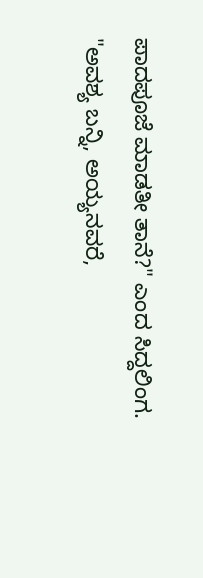ಪಾದಪೂಜೆ ಮಾಡತೀ ತಾನೆ?" ಎಂದ ಸಿದ್ದಲಿಂಗ.
"ಅವಶ್ಯ ಬನ್ನಿ, ಅಯ್ಯನವರೆ,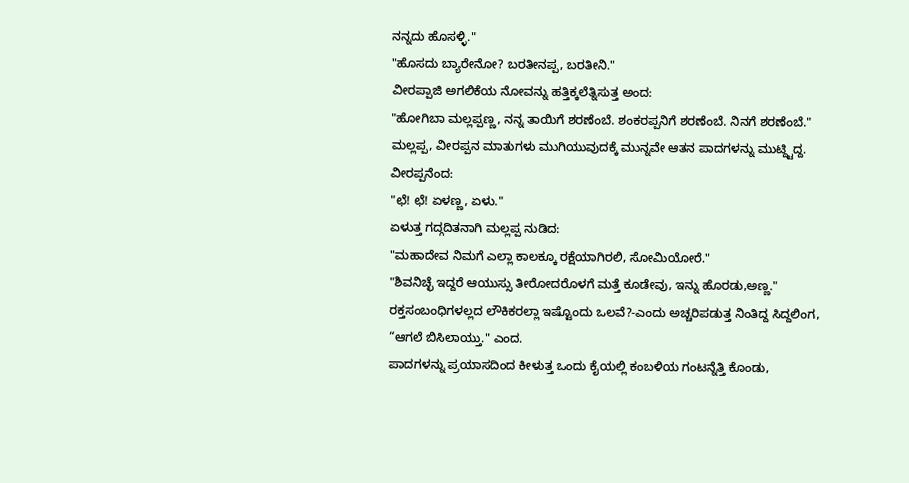ನನ್ನದು ಹೊಸಳ್ಳಿ."
"ಹೊಸದು ಬ್ಯಾರೇನೋ? ಬರತೀನಪ್ಪ, ಬರತೀನಿ."
ವೀರಪ್ಪಾಜಿ ಅಗಲಿಕೆಯ ನೋವನ್ನು ಹತ್ತಿಕ್ಕಲೆತ್ನಿಸುತ್ತ ಅಂದ:
"ಹೋಗಿಬಾ ಮಲ್ಲಪ್ಪಣ್ಣ, ನನ್ನ ತಾಯಿಗೆ ಶರಣೆಂಬೆ. ಶಂಕರಪ್ಪನಿಗೆ ಶರಣೆಂಬೆ. ನಿನಗೆ ಶರಣೆಂಬೆ."
ಮಲ್ಲಪ್ಪ, ವೀರಪ್ಪನ ಮಾತುಗಳು ಮುಗಿಯುವುದಕ್ಕೆ ಮುನ್ನವೇ ಆತನ ಪಾದಗಳನ್ನು ಮುಟ್ದ್ಟಿದ್ದ. ವೀರಪ್ಪನೆಂದ:
"ಛೆ! ಛೆ! ಏಳಣ್ಣ, ಏಳು."
ಏಳುತ್ತ ಗದ್ಗದಿತನಾಗಿ ಮಲ್ಲಪ್ಪ ನುಡಿದ:
"ಮಹಾದೇವ ನಿಮಗೆ ಎಲ್ಲಾ ಕಾಲಕ್ಕೂ ರಕ್ಷೆಯಾಗಿರಲಿ, ಸೋಮಿಯೋರೆ."
"ಶಿವನಿಚ್ಛೆ ಇದ್ದರೆ ಆಯುಸ್ಸು ತೀರೋದರೊಳಗೆ ಮತ್ತೆ ಕೂಡೇವು, ಇನ್ನು ಹೊರಡು,ಅಣ್ಣ."
ರಕ್ತಸಂಬಂಧಿಗಳಲ್ಲದ ಲೌಕಿಕರಲ್ಲಾ ಇಷ್ಟೊಂದು ಒಲವೆ?-ಎಂದು ಅಚ್ಚರಿಪಡುತ್ತ ನಿಂತಿದ್ದ ಸಿದ್ದಲಿಂಗ, “ಆಗಲೆ ಬಿಸಿಲಾಯ್ತು." ಎಂದ.
ಪಾದಗಳನ್ನು ಪ್ರಯಾಸದಿಂದ ಕೀಳುತ್ತ ಒಂದು ಕೈಯಲ್ಲಿ ಕಂಬಳಿಯ ಗಂಟನ್ನೆತ್ತಿ ಕೊಂಡು,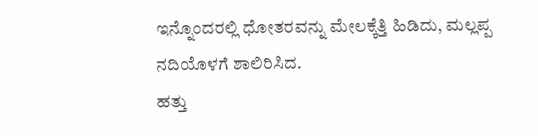ಇನ್ನೊಂದರಲ್ಲಿ ಧೋತರವನ್ನು ಮೇಲಕ್ಕೆತ್ತಿ ಹಿಡಿದು, ಮಲ್ಲಪ್ಪ ನದಿಯೊಳಗೆ ಶಾಲಿರಿಸಿದ.
ಹತ್ತು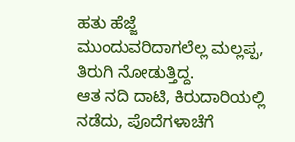ಹತು ಹೆಜ್ಜೆ ಮುಂದುವರಿದಾಗಲೆಲ್ಲ ಮಲ್ಲಪ್ಪ, ತಿರುಗಿ ನೋಡುತ್ತಿದ್ದ.
ಆತ ನದಿ ದಾಟಿ, ಕಿರುದಾರಿಯಲ್ಲಿ ನಡೆದು, ಪೊದೆಗಳಾಚೆಗೆ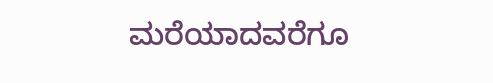ಮರೆಯಾದವರೆಗೂ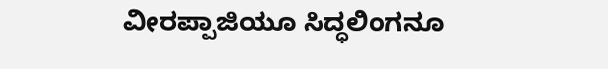ವೀರಪ್ಪಾಜಿಯೂ ಸಿದ್ಧಲಿಂಗನೂ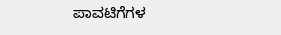ಪಾವಟಿಗೆಗಳ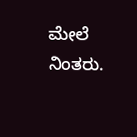ಮೇಲೆ ನಿಂತರು.